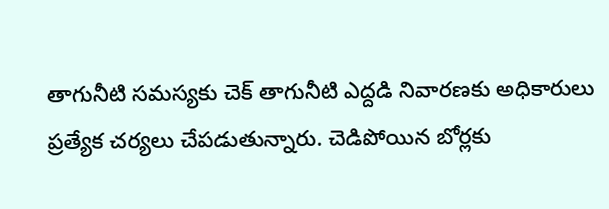తాగునీటి సమస్యకు చెక్‌ తాగునీటి ఎద్దడి నివారణకు అధికారులు ప్రత్యేక చర్యలు చేపడుతున్నారు. చెడిపోయిన బోర్లకు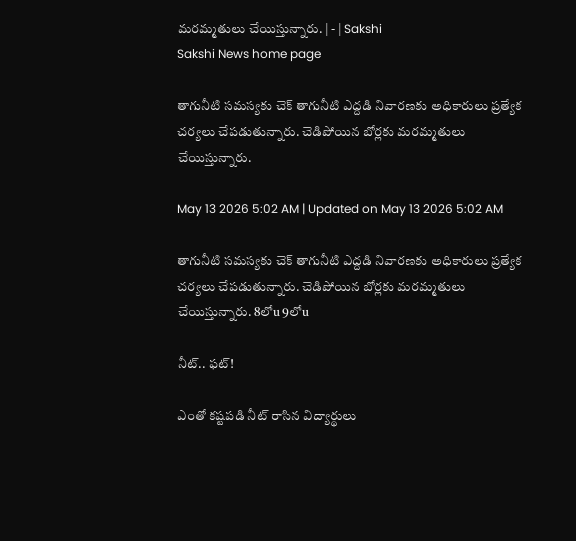మరమ్మతులు చేయిస్తున్నారు. | - | Sakshi
Sakshi News home page

తాగునీటి సమస్యకు చెక్‌ తాగునీటి ఎద్దడి నివారణకు అధికారులు ప్రత్యేక చర్యలు చేపడుతున్నారు. చెడిపోయిన బోర్లకు మరమ్మతులు చేయిస్తున్నారు.

May 13 2026 5:02 AM | Updated on May 13 2026 5:02 AM

తాగునీటి సమస్యకు చెక్‌ తాగునీటి ఎద్దడి నివారణకు అధికారులు ప్రత్యేక చర్యలు చేపడుతున్నారు. చెడిపోయిన బోర్లకు మరమ్మతులు చేయిస్తున్నారు. 8లోu 9లోu

నీట్‌.. ఫట్‌!

ఎంతో కష్టపడి నీట్‌ రాసిన విద్యార్థులు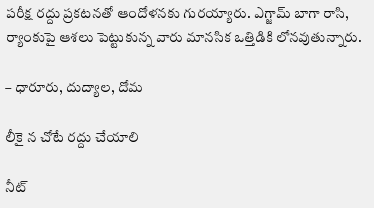పరీక్ష రద్దు ప్రకటనతో ఆందోళనకు గురయ్యారు. ఎగ్జామ్‌ బాగా రాసి, ర్యాంకుపై ఆశలు పెట్టుకున్న వారు మానసిక ఒత్తిడికి లోనవుతున్నారు.

– ధారూరు, దుద్యాల, దోమ

లీకై న చోటే రద్దు చేయాలి

నీట్‌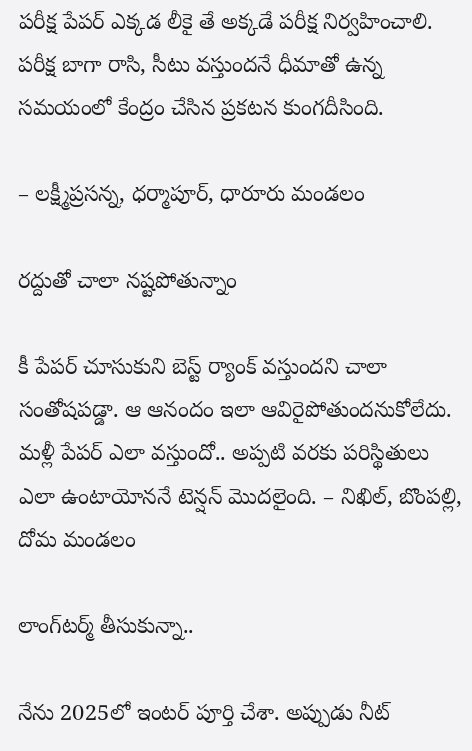పరీక్ష పేపర్‌ ఎక్కడ లీకై తే అక్కడే పరీక్ష నిర్వహించాలి. పరీక్ష బాగా రాసి, సీటు వస్తుందనే ధీమాతో ఉన్న సమయంలో కేంద్రం చేసిన ప్రకటన కుంగదీసింది.

– లక్ష్మీప్రసన్న, ధర్మాపూర్‌, ధారూరు మండలం

రద్దుతో చాలా నష్టపోతున్నాం

కీ పేపర్‌ చూసుకుని బెస్ట్‌ ర్యాంక్‌ వస్తుందని చాలా సంతోషపడ్డా. ఆ ఆనందం ఇలా ఆవిరైపోతుందనుకోలేదు. మళ్లీ పేపర్‌ ఎలా వస్తుందో.. అప్పటి వరకు పరిస్థితులు ఎలా ఉంటాయోననే టెన్షన్‌ మొదలైంది. – నిఖిల్‌, బొంపల్లి, దోమ మండలం

లాంగ్‌టర్మ్‌ తీసుకున్నా..

నేను 2025లో ఇంటర్‌ పూర్తి చేశా. అప్పుడు నీట్‌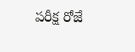పరీక్ష రోజే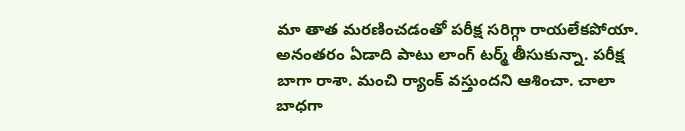మా తాత మరణించడంతో పరీక్ష సరిగ్గా రాయలేకపోయా. అనంతరం ఏడాది పాటు లాంగ్‌ టర్మ్‌ తీసుకున్నా. పరీక్ష బాగా రాశా. మంచి ర్యాంక్‌ వస్తుందని ఆశించా. చాలా బాధగా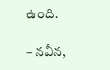ఉంది.

– నవీన,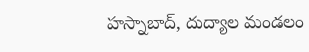హస్నాబాద్‌, దుద్యాల మండలం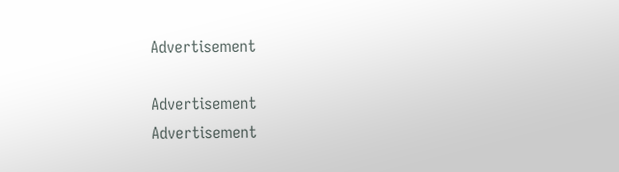Advertisement

Advertisement
Advertisement